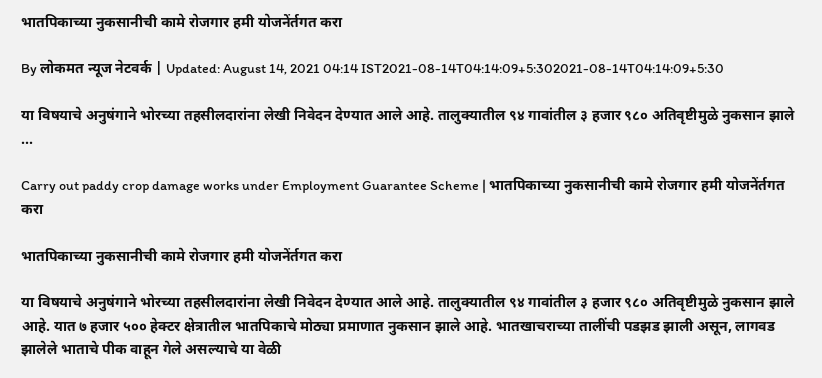भातपिकाच्या नुकसानीची कामे रोजगार हमी योजनेंर्तगत करा

By लोकमत न्यूज नेटवर्क | Updated: August 14, 2021 04:14 IST2021-08-14T04:14:09+5:302021-08-14T04:14:09+5:30

या विषयाचे अनुषंगाने भोरच्या तहसीलदारांना लेखी निवेदन देण्यात आले आहे. तालुक्यातील ९४ गावांतील ३ हजार ९८० अतिवृष्टीमुळे नुकसान झाले ...

Carry out paddy crop damage works under Employment Guarantee Scheme | भातपिकाच्या नुकसानीची कामे रोजगार हमी योजनेंर्तगत करा

भातपिकाच्या नुकसानीची कामे रोजगार हमी योजनेंर्तगत करा

या विषयाचे अनुषंगाने भोरच्या तहसीलदारांना लेखी निवेदन देण्यात आले आहे. तालुक्यातील ९४ गावांतील ३ हजार ९८० अतिवृष्टीमुळे नुकसान झाले आहे. यात ७ हजार ५०० हेक्टर क्षेत्रातील भातपिकाचे मोठ्या प्रमाणात नुकसान झाले आहे. भातखाचराच्या तालींची पडझड झाली असून, लागवड झालेले भाताचे पीक वाहून गेले असल्याचे या वेळी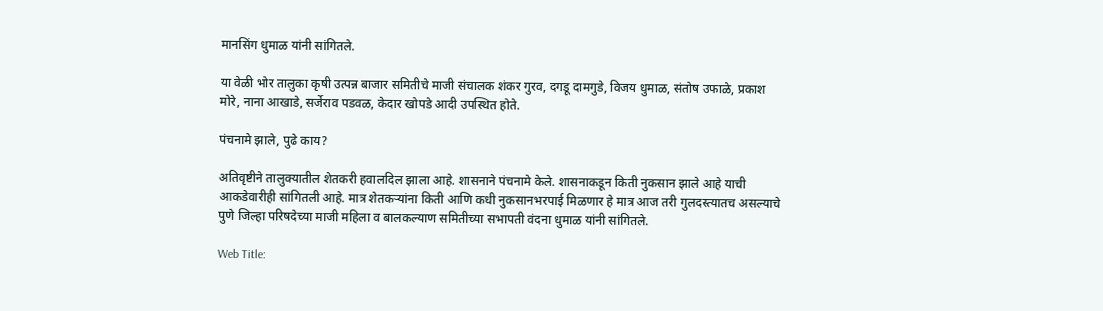मानसिंग धुमाळ यांनी सांगितले.

या वेळी भोर तालुका कृषी उत्पन्न बाजार समितीचे माजी संचालक शंकर गुरव, दगडू दामगुडे, विजय धुमाळ, संतोष उफाळे, प्रकाश मोरे, नाना आखाडे, सर्जेराव पडवळ, केदार खोपडे आदी उपस्थित होते.

पंचनामे झाले, पुढे काय?

अतिवृष्टीने तालुक्यातील शेतकरी हवालदिल झाला आहे. शासनाने पंचनामे केले. शासनाकडून किती नुकसान झाले आहे याची आकडेवारीही सांगितली आहे. मात्र शेतकऱ्यांना किती आणि कधी नुकसानभरपाई मिळणार हे मात्र आज तरी गुलदस्त्यातच असल्याचे पुणे जिल्हा परिषदेच्या माजी महिला व बालकल्याण समितीच्या सभापती वंदना धुमाळ यांनी सांगितले.

Web Title: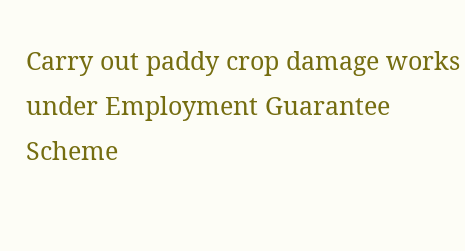Carry out paddy crop damage works under Employment Guarantee Scheme